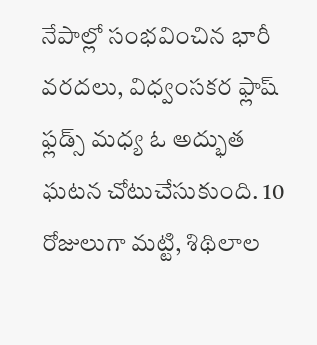నేపాల్లో సంభవించిన భారీ వరదలు, విధ్వంసకర ఫ్లాష్ ఫ్లడ్స్ మధ్య ఓ అద్భుత ఘటన చోటుచేసుకుంది. 10 రోజులుగా మట్టి, శిథిలాల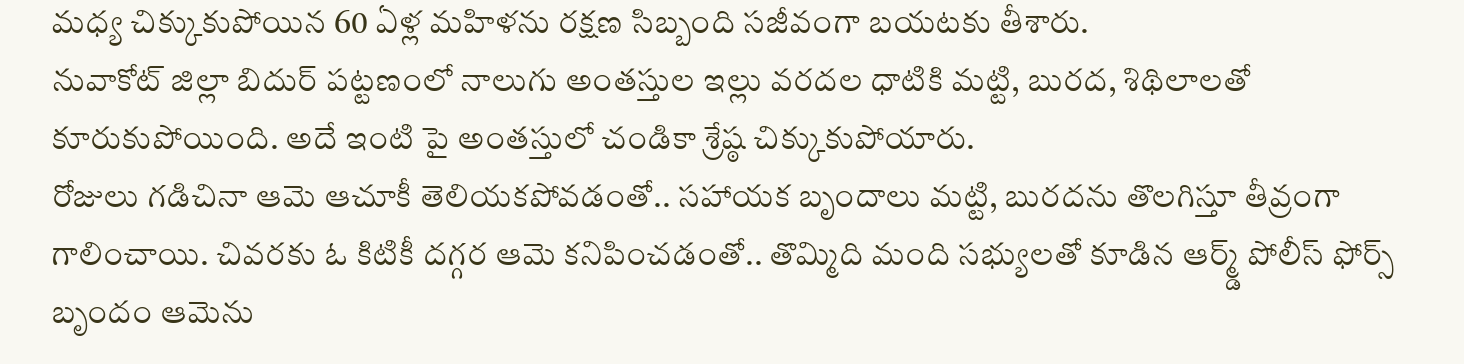మధ్య చిక్కుకుపోయిన 60 ఏళ్ల మహిళను రక్షణ సిబ్బంది సజీవంగా బయటకు తీశారు.
నువాకోట్ జిల్లా బిదుర్ పట్టణంలో నాలుగు అంతస్తుల ఇల్లు వరదల ధాటికి మట్టి, బురద, శిథిలాలతో కూరుకుపోయింది. అదే ఇంటి పై అంతస్తులో చండికా శ్రేష్ఠ చిక్కుకుపోయారు.
రోజులు గడిచినా ఆమె ఆచూకీ తెలియకపోవడంతో.. సహాయక బృందాలు మట్టి, బురదను తొలగిస్తూ తీవ్రంగా గాలించాయి. చివరకు ఓ కిటికీ దగ్గర ఆమె కనిపించడంతో.. తొమ్మిది మంది సభ్యులతో కూడిన ఆర్మ్డ్ పోలీస్ ఫోర్స్ బృందం ఆమెను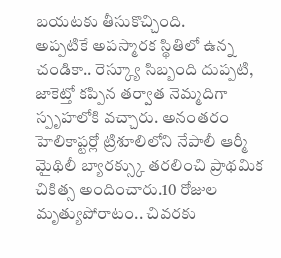బయటకు తీసుకొచ్చింది.
అప్పటికే అపస్మారక స్థితిలో ఉన్న చండికా.. రెస్క్యూ సిబ్బంది దుప్పటి, జాకెట్తో కప్పిన తర్వాత నెమ్మదిగా స్పృహలోకి వచ్చారు. అనంతరం హెలికాప్టర్లో ట్రిశూలిలోని నేపాలీ ఆర్మీ మైథిలీ బ్యారక్స్కు తరలించి ప్రాథమిక చికిత్స అందించారు.10 రోజుల మృత్యుపోరాటం.. చివరకు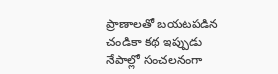ప్రాణాలతో బయటపడిన చండికా కథ ఇప్పుడు నేపాల్లో సంచలనంగా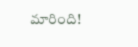మారింది!